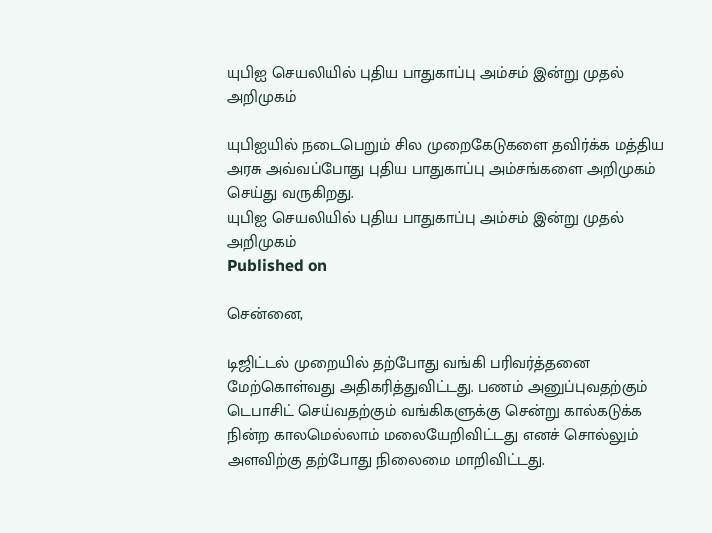யுபிஐ செயலியில் புதிய பாதுகாப்பு அம்சம் இன்று முதல் அறிமுகம்

யுபிஐயில் நடைபெறும் சில முறைகேடுகளை தவிர்க்க மத்திய அரசு அவ்வப்போது புதிய பாதுகாப்பு அம்சங்களை அறிமுகம் செய்து வருகிறது.
யுபிஐ செயலியில் புதிய பாதுகாப்பு அம்சம் இன்று முதல் அறிமுகம்
Published on

சென்னை,

டிஜிட்டல் முறையில் தற்போது வங்கி பரிவர்த்தனை மேற்கொள்வது அதிகரித்துவிட்டது. பணம் அனுப்புவதற்கும் டெபாசிட் செய்வதற்கும் வங்கிகளுக்கு சென்று கால்கடுக்க நின்ற காலமெல்லாம் மலையேறிவிட்டது எனச் சொல்லும் அளவிற்கு தற்போது நிலைமை மாறிவிட்டது.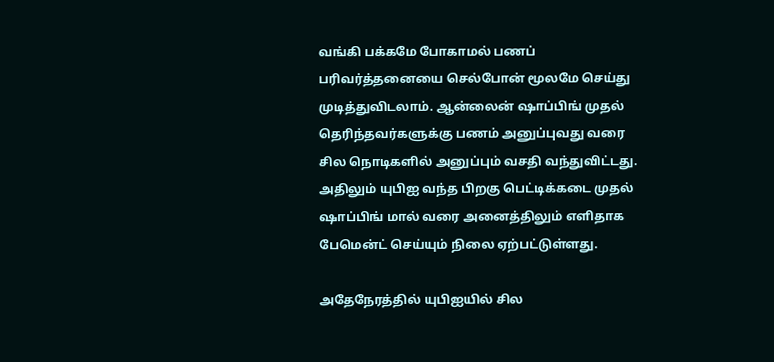வங்கி பக்கமே போகாமல் பணப் பரிவர்த்தனையை செல்போன் மூலமே செய்து முடித்துவிடலாம். ஆன்லைன் ஷாப்பிங் முதல் தெரிந்தவர்களுக்கு பணம் அனுப்புவது வரை சில நொடிகளில் அனுப்பும் வசதி வந்துவிட்டது. அதிலும் யுபிஐ வந்த பிறகு பெட்டிக்கடை முதல் ஷாப்பிங் மால் வரை அனைத்திலும் எளிதாக பேமென்ட் செய்யும் நிலை ஏற்பட்டுள்ளது.

அதேநேரத்தில் யுபிஐயில் சில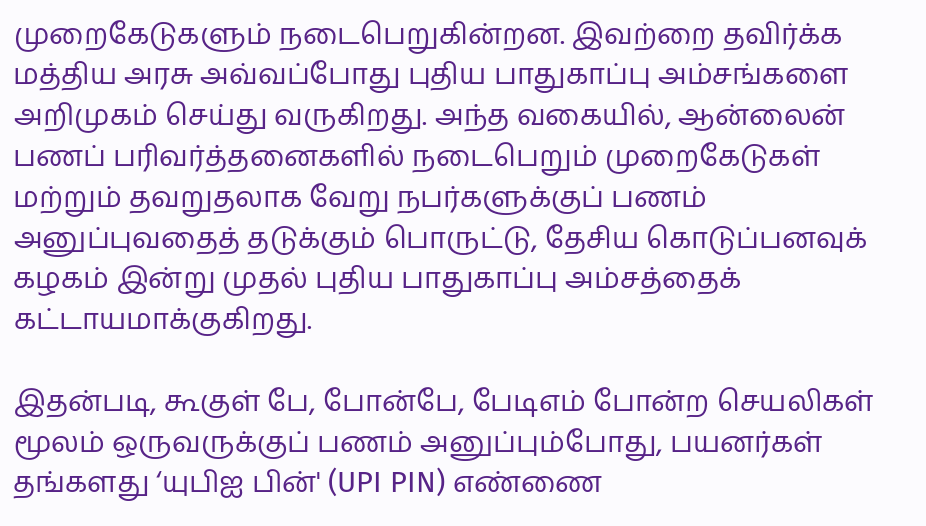முறைகேடுகளும் நடைபெறுகின்றன. இவற்றை தவிர்க்க மத்திய அரசு அவ்வப்போது புதிய பாதுகாப்பு அம்சங்களை அறிமுகம் செய்து வருகிறது. அந்த வகையில், ஆன்லைன் பணப் பரிவர்த்தனைகளில் நடைபெறும் முறைகேடுகள் மற்றும் தவறுதலாக வேறு நபர்களுக்குப் பணம் அனுப்புவதைத் தடுக்கும் பொருட்டு, தேசிய கொடுப்பனவுக் கழகம் இன்று முதல் புதிய பாதுகாப்பு அம்சத்தைக் கட்டாயமாக்குகிறது.

இதன்படி, கூகுள் பே, போன்பே, பேடிஎம் போன்ற செயலிகள் மூலம் ஒருவருக்குப் பணம் அனுப்பும்போது, பயனர்கள் தங்களது ‘யுபிஐ பின்' (UPI PIN) எண்ணை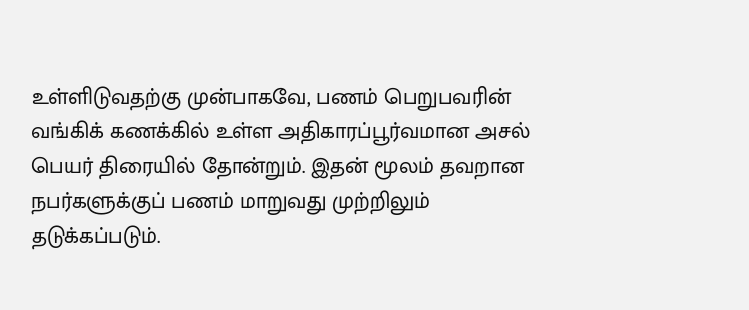உள்ளிடுவதற்கு முன்பாகவே, பணம் பெறுபவரின் வங்கிக் கணக்கில் உள்ள அதிகாரப்பூர்வமான அசல் பெயர் திரையில் தோன்றும். இதன் மூலம் தவறான நபர்களுக்குப் பணம் மாறுவது முற்றிலும் தடுக்கப்படும்.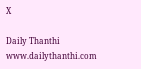X

Daily Thanthi
www.dailythanthi.com